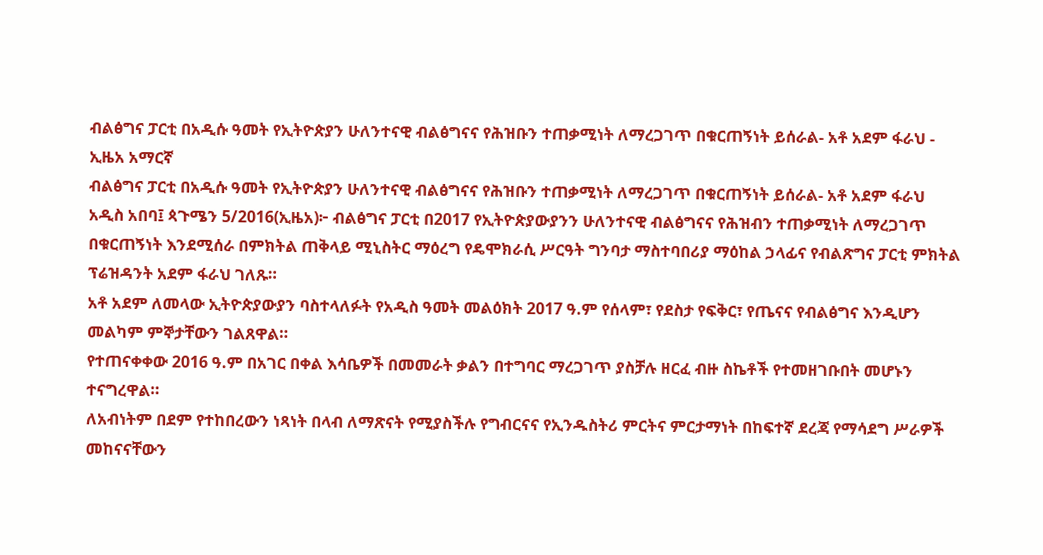ብልፅግና ፓርቲ በአዲሱ ዓመት የኢትዮጵያን ሁለንተናዊ ብልፅግናና የሕዝቡን ተጠቃሚነት ለማረጋገጥ በቁርጠኝነት ይሰራል- አቶ አደም ፋራህ - ኢዜአ አማርኛ
ብልፅግና ፓርቲ በአዲሱ ዓመት የኢትዮጵያን ሁለንተናዊ ብልፅግናና የሕዝቡን ተጠቃሚነት ለማረጋገጥ በቁርጠኝነት ይሰራል- አቶ አደም ፋራህ
አዲስ አበባ፤ ጳጉሜን 5/2016(ኢዜአ)፦ ብልፅግና ፓርቲ በ2017 የኢትዮጵያውያንን ሁለንተናዊ ብልፅግናና የሕዝብን ተጠቃሚነት ለማረጋገጥ በቁርጠኝነት እንደሚሰራ በምክትል ጠቅላይ ሚኒስትር ማዕረግ የዴሞክራሲ ሥርዓት ግንባታ ማስተባበሪያ ማዕከል ኃላፊና የብልጽግና ፓርቲ ምክትል ፕሬዝዳንት አደም ፋራህ ገለጹ።
አቶ አደም ለመላው ኢትዮጵያውያን ባስተላለፉት የአዲስ ዓመት መልዕክት 2017 ዓ.ም የሰላም፣ የደስታ የፍቅር፣ የጤናና የብልፅግና እንዲሆን መልካም ምኞታቸውን ገልጸዋል።
የተጠናቀቀው 2016 ዓ.ም በአገር በቀል እሳቤዎች በመመራት ቃልን በተግባር ማረጋገጥ ያስቻሉ ዘርፈ ብዙ ስኬቶች የተመዘገቡበት መሆኑን ተናግረዋል።
ለአብነትም በደም የተከበረውን ነጻነት በላብ ለማጽናት የሚያስችሉ የግብርናና የኢንዱስትሪ ምርትና ምርታማነት በከፍተኛ ደረጃ የማሳደግ ሥራዎች መከናናቸውን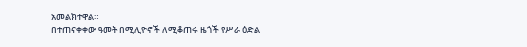አመልክተዋል።
በተጠናቀቀው ዓመት በሚሊዮኖች ለሚቆጠሩ ዜጎች የሥራ ዕድል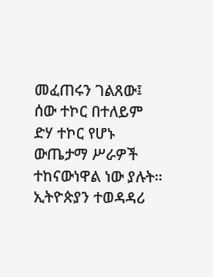መፈጠሩን ገልጸው፤ ሰው ተኮር በተለይም ድሃ ተኮር የሆኑ ውጤታማ ሥራዎች ተከናውነዋል ነው ያሉት።
ኢትዮጵያን ተወዳዳሪ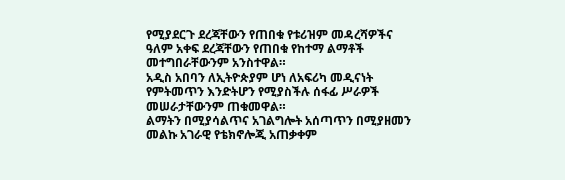የሚያደርጉ ደረጃቸውን የጠበቁ የቱሪዝም መዳረሻዎችና ዓለም አቀፍ ደረጃቸውን የጠበቁ የከተማ ልማቶች መተግበራቸውንም አንስተዋል።
አዲስ አበባን ለኢትዮጵያም ሆነ ለአፍሪካ መዲናነት የምትመጥን እንድትሆን የሚያስችሉ ሰፋፊ ሥራዎች መሠራታቸውንም ጠቁመዋል።
ልማትን በሚያሳልጥና አገልግሎት አሰጣጥን በሚያዘመን መልኩ አገራዊ የቴክኖሎጂ አጠቃቀም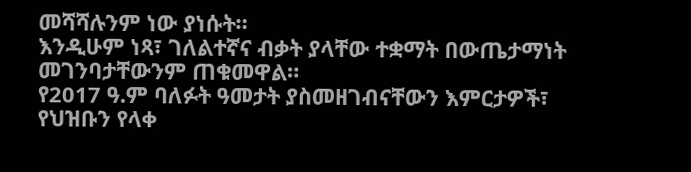መሻሻሉንም ነው ያነሱት።
እንዲሁም ነጻ፣ ገለልተኛና ብቃት ያላቸው ተቋማት በውጤታማነት መገንባታቸውንም ጠቁመዋል።
የ2017 ዓ.ም ባለፉት ዓመታት ያስመዘገብናቸውን እምርታዎች፣ የህዝቡን የላቀ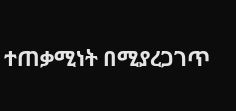ተጠቃሚነት በሚያረጋገጥ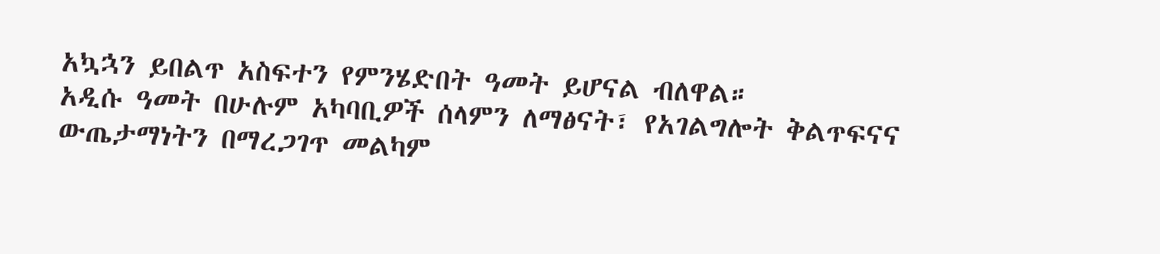አኳኋን ይበልጥ አስፍተን የምንሄድበት ዓመት ይሆናል ብለዋል።
አዲሱ ዓመት በሁሉም አካባቢዎች ሰላምን ለማፅናት፣ የአገልግሎት ቅልጥፍናና ውጤታማነትን በማረጋገጥ መልካም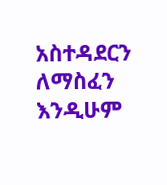አስተዳደርን ለማስፈን እንዲሁም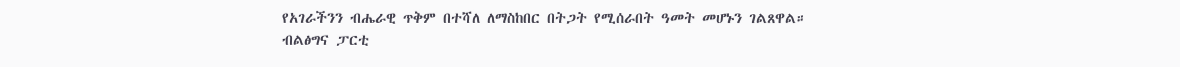የአገራችንን ብሔራዊ ጥቅም በተሻለ ለማስከበር በትጋት የሚሰራበት ዓመት መሆኑን ገልጸዋል።
ብልፅግና ፓርቲ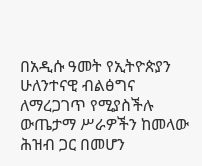በአዲሱ ዓመት የኢትዮጵያን ሁለንተናዊ ብልፅግና ለማረጋገጥ የሚያስችሉ ውጤታማ ሥራዎችን ከመላው ሕዝብ ጋር በመሆን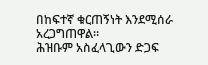በከፍተኛ ቁርጠኝነት እንደሚሰራ አረጋግጠዋል።
ሕዝቡም አስፈላጊውን ድጋፍ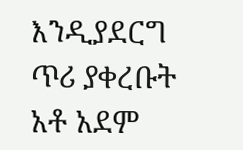እንዲያደርግ ጥሪ ያቀረቡት አቶ አደም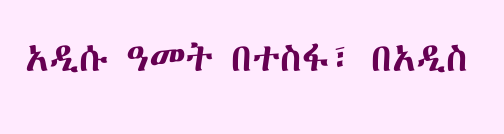አዲሱ ዓመት በተስፋ፣ በአዲስ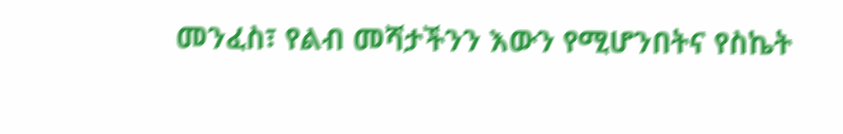መንፈስ፣ የልብ መሻታችንን እውን የሚሆንበትና የስኬት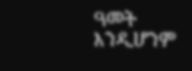ዓመት እንዲሆንም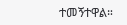ተመኝተዋል።